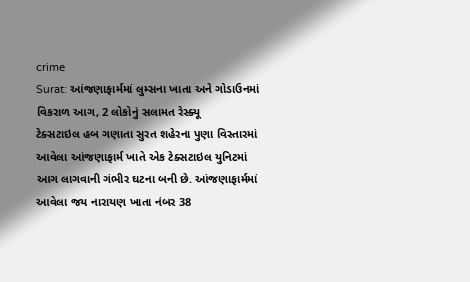crime
Surat: આંજણાફાર્મમાં લુમ્સના ખાતા અને ગોડાઉનમાં વિકરાળ આગ, 2 લોકોનું સલામત રેસ્ક્યૂ
ટેક્સટાઇલ હબ ગણાતા સુરત શહેરના પુણા વિસ્તારમાં આવેલા આંજણાફાર્મ ખાતે એક ટેક્સટાઇલ યુનિટમાં આગ લાગવાની ગંભીર ઘટના બની છે. આંજણાફાર્મમાં આવેલા જય નારાયણ ખાતા નંબર 38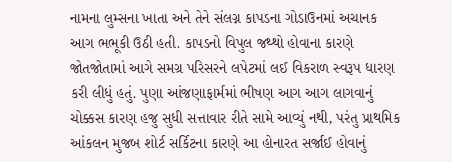નામના લુમ્સના ખાતા અને તેને સંલગ્ન કાપડના ગોડાઉનમાં અચાનક આગ ભભૂકી ઉઠી હતી. કાપડનો વિપુલ જથ્થો હોવાના કારણે જોતજોતામાં આગે સમગ્ર પરિસરને લપેટમાં લઈ વિકરાળ સ્વરૂપ ધારણ કરી લીધું હતું. પુણા આંજણાફાર્મમાં ભીષણ આગ આગ લાગવાનું ચોક્કસ કારણ હજુ સુધી સત્તાવાર રીતે સામે આવ્યું નથી, પરંતુ પ્રાથમિક આંકલન મુજબ શોર્ટ સર્કિટના કારણે આ હોનારત સર્જાઈ હોવાનું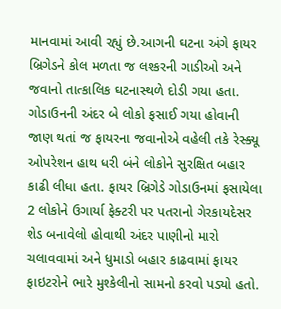માનવામાં આવી રહ્યું છે.આગની ઘટના અંગે ફાયર બ્રિગેડને કોલ મળતા જ લશ્કરની ગાડીઓ અને જવાનો તાત્કાલિક ઘટનાસ્થળે દોડી ગયા હતા. ગોડાઉનની અંદર બે લોકો ફસાઈ ગયા હોવાની જાણ થતાં જ ફાયરના જવાનોએ વહેલી તકે રેસ્ક્યૂ ઓપરેશન હાથ ધરી બંને લોકોને સુરક્ષિત બહાર કાઢી લીધા હતા. ફાયર બ્રિગેડે ગોડાઉનમાં ફસાયેલા 2 લોકોને ઉગાર્યા ફેક્ટરી પર પતરાનો ગેરકાયદેસર શેડ બનાવેલો હોવાથી અંદર પાણીનો મારો ચલાવવામાં અને ધુમાડો બહાર કાઢવામાં ફાયર ફાઇટરોને ભારે મુશ્કેલીનો સામનો કરવો પડ્યો હતો.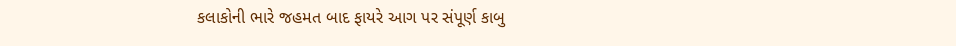કલાકોની ભારે જહમત બાદ ફાયરે આગ પર સંપૂર્ણ કાબુ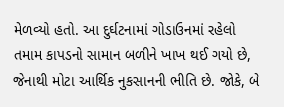મેળવ્યો હતો. આ દુર્ઘટનામાં ગોડાઉનમાં રહેલો તમામ કાપડનો સામાન બળીને ખાખ થઈ ગયો છે, જેનાથી મોટા આર્થિક નુકસાનની ભીતિ છે. જોકે, બે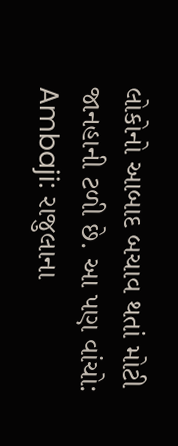લોકોનો આબાદ બચાવ થતાં મોટી જાનહાની ટળી છે. આ પણ વાંચો: Ambaji: રાજુલાના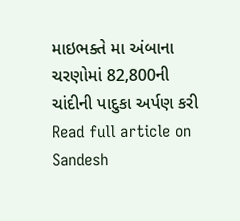માઇભક્તે મા અંબાના ચરણોમાં 82,800ની ચાંદીની પાદુકા અર્પણ કરી
Read full article on Sandesh